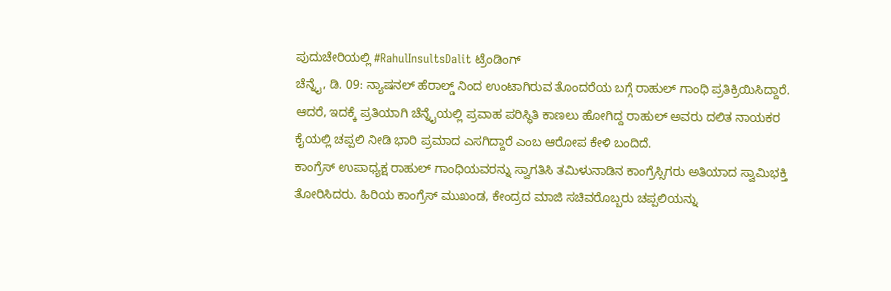ಪುದುಚೇರಿಯಲ್ಲಿ #RahulInsultsDalit ಟ್ರೆಂಡಿಂಗ್
ಚೆನ್ನೈ, ಡಿ. 09: ನ್ಯಾಷನಲ್ ಹೆರಾಲ್ಡ್ ನಿಂದ ಉಂಟಾಗಿರುವ ತೊಂದರೆಯ ಬಗ್ಗೆ ರಾಹುಲ್ ಗಾಂಧಿ ಪ್ರತಿಕ್ರಿಯಿಸಿದ್ದಾರೆ. ಆದರೆ, ಇದಕ್ಕೆ ಪ್ರತಿಯಾಗಿ ಚೆನ್ನೈಯಲ್ಲಿ ಪ್ರವಾಹ ಪರಿಸ್ಥಿತಿ ಕಾಣಲು ಹೋಗಿದ್ದ ರಾಹುಲ್ ಅವರು ದಲಿತ ನಾಯಕರ ಕೈಯಲ್ಲಿ ಚಪ್ಪಲಿ ನೀಡಿ ಭಾರಿ ಪ್ರಮಾದ ಎಸಗಿದ್ದಾರೆ ಎಂಬ ಆರೋಪ ಕೇಳಿ ಬಂದಿದೆ.
ಕಾಂಗ್ರೆಸ್ ಉಪಾಧ್ಯಕ್ಷ ರಾಹುಲ್ ಗಾಂಧಿಯವರನ್ನು ಸ್ವಾಗತಿಸಿ ತಮಿಳುನಾಡಿನ ಕಾಂಗ್ರೆಸ್ಸಿಗರು ಅತಿಯಾದ ಸ್ವಾಮಿಭಕ್ತಿ ತೋರಿಸಿದರು. ಹಿರಿಯ ಕಾಂಗ್ರೆಸ್ ಮುಖಂಡ, ಕೇಂದ್ರದ ಮಾಜಿ ಸಚಿವರೊಬ್ಬರು ಚಪ್ಪಲಿಯನ್ನು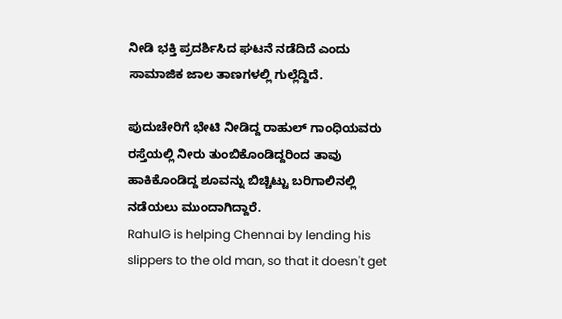ನೀಡಿ ಭಕ್ತಿ ಪ್ರದರ್ಶಿಸಿದ ಘಟನೆ ನಡೆದಿದೆ ಎಂದು ಸಾಮಾಜಿಕ ಜಾಲ ತಾಣಗಳಲ್ಲಿ ಗುಲ್ಲೆದ್ದಿದೆ.

ಪುದುಚೇರಿಗೆ ಭೇಟಿ ನೀಡಿದ್ದ ರಾಹುಲ್ ಗಾಂಧಿಯವರು ರಸ್ತೆಯಲ್ಲಿ ನೀರು ತುಂಬಿಕೊಂಡಿದ್ದರಿಂದ ತಾವು ಹಾಕಿಕೊಂಡಿದ್ದ ಶೂವನ್ನು ಬಿಚ್ಚಿಟ್ಟು ಬರಿಗಾಲಿನಲ್ಲಿ ನಡೆಯಲು ಮುಂದಾಗಿದ್ದಾರೆ.
RahulG is helping Chennai by lending his slippers to the old man, so that it doesn't get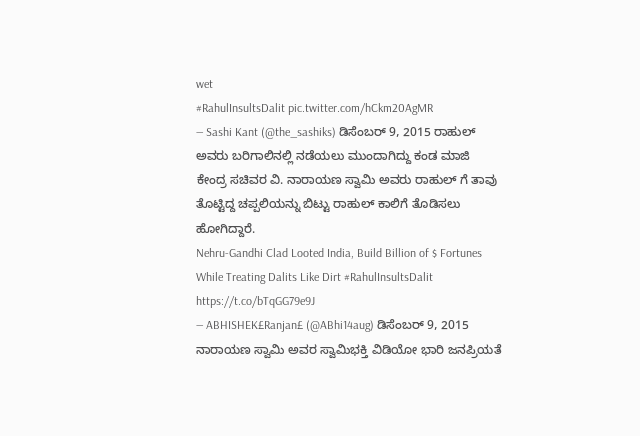wet
#RahulInsultsDalit pic.twitter.com/hCkm20AgMR
— Sashi Kant (@the_sashiks) ಡಿಸೆಂಬರ್ 9, 2015 ರಾಹುಲ್ ಅವರು ಬರಿಗಾಲಿನಲ್ಲಿ ನಡೆಯಲು ಮುಂದಾಗಿದ್ದು ಕಂಡ ಮಾಜಿ ಕೇಂದ್ರ ಸಚಿವರ ವಿ. ನಾರಾಯಣ ಸ್ವಾಮಿ ಅವರು ರಾಹುಲ್ ಗೆ ತಾವು ತೊಟ್ಟಿದ್ದ ಚಪ್ಪಲಿಯನ್ನು ಬಿಟ್ಟು ರಾಹುಲ್ ಕಾಲಿಗೆ ತೊಡಿಸಲು ಹೋಗಿದ್ದಾರೆ.
Nehru-Gandhi Clad Looted India, Build Billion of $ Fortunes While Treating Dalits Like Dirt #RahulInsultsDalit https://t.co/bTqGG79e9J
— ABHISHEK£Ranjan£ (@ABhi14aug) ಡಿಸೆಂಬರ್ 9, 2015 ನಾರಾಯಣ ಸ್ವಾಮಿ ಅವರ ಸ್ವಾಮಿಭಕ್ತಿ ವಿಡಿಯೋ ಭಾರಿ ಜನಪ್ರಿಯತೆ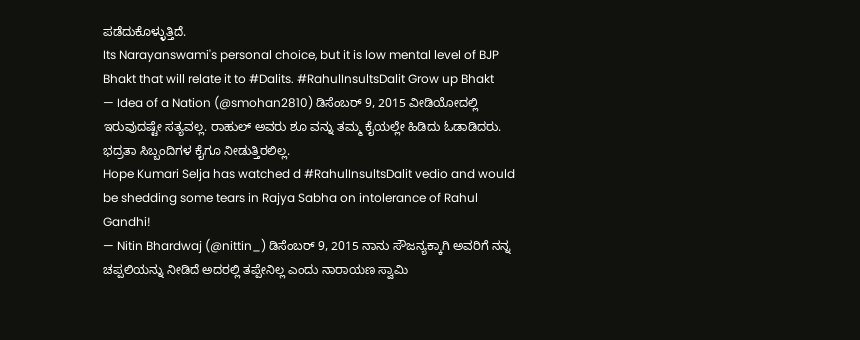ಪಡೆದುಕೊಳ್ಳುತ್ತಿದೆ.
Its Narayanswami's personal choice, but it is low mental level of BJP Bhakt that will relate it to #Dalits. #RahulInsultsDalit Grow up Bhakt
— Idea of a Nation (@smohan2810) ಡಿಸೆಂಬರ್ 9, 2015 ವೀಡಿಯೋದಲ್ಲಿ ಇರುವುದಷ್ಟೇ ಸತ್ಯವಲ್ಲ. ರಾಹುಲ್ ಅವರು ಶೂ ವನ್ನು ತಮ್ಮ ಕೈಯಲ್ಲೇ ಹಿಡಿದು ಓಡಾಡಿದರು. ಭದ್ರತಾ ಸಿಬ್ಬಂದಿಗಳ ಕೈಗೂ ನೀಡುತ್ತಿರಲಿಲ್ಲ.
Hope Kumari Selja has watched d #RahulInsultsDalit vedio and would be shedding some tears in Rajya Sabha on intolerance of Rahul Gandhi!
— Nitin Bhardwaj (@nittin_) ಡಿಸೆಂಬರ್ 9, 2015 ನಾನು ಸೌಜನ್ಯಕ್ಕಾಗಿ ಅವರಿಗೆ ನನ್ನ ಚಪ್ಪಲಿಯನ್ನು ನೀಡಿದೆ ಅದರಲ್ಲಿ ತಪ್ಪೇನಿಲ್ಲ ಎಂದು ನಾರಾಯಣ ಸ್ವಾಮಿ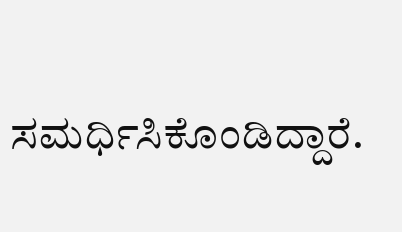ಸಮರ್ಧಿಸಿಕೊಂಡಿದ್ದಾರೆ.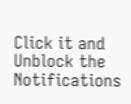Click it and Unblock the Notifications